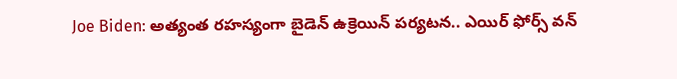Joe Biden: అత్యంత రహస్యంగా బైడెన్ ఉక్రెయిన్ పర్యటన.. ఎయిర్ ఫోర్స్ వన్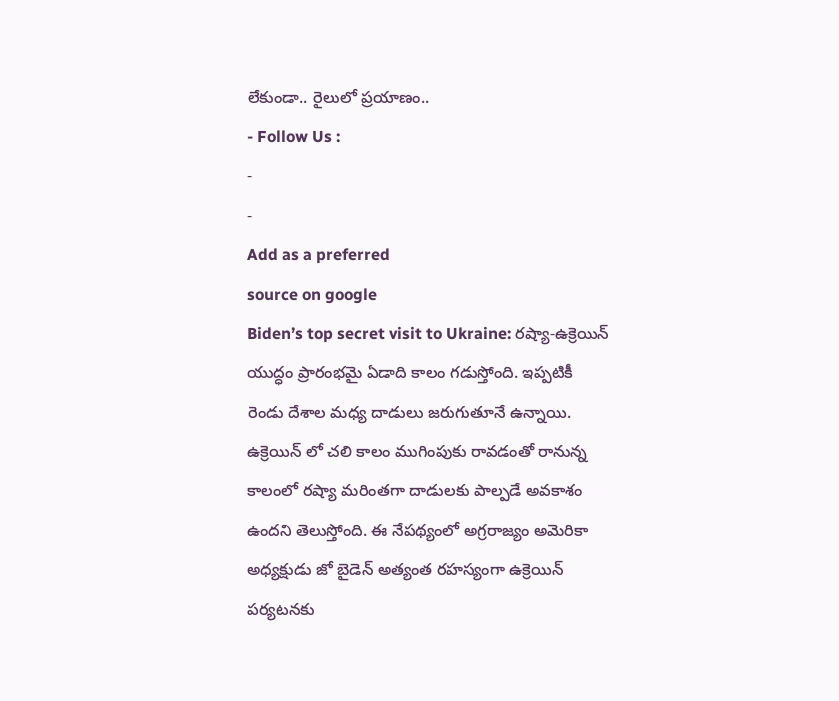లేకుండా.. రైలులో ప్రయాణం..
- Follow Us :
-
-
Add as a preferred
source on google
Biden’s top secret visit to Ukraine: రష్యా-ఉక్రెయిన్ యుద్ధం ప్రారంభమై ఏడాది కాలం గడుస్తోంది. ఇప్పటికీ రెండు దేశాల మధ్య దాడులు జరుగుతూనే ఉన్నాయి. ఉక్రెయిన్ లో చలి కాలం ముగింపుకు రావడంతో రానున్న కాలంలో రష్యా మరింతగా దాడులకు పాల్పడే అవకాశం ఉందని తెలుస్తోంది. ఈ నేపథ్యంలో అగ్రరాజ్యం అమెరికా అధ్యక్షుడు జో బైడెన్ అత్యంత రహస్యంగా ఉక్రెయిన్ పర్యటనకు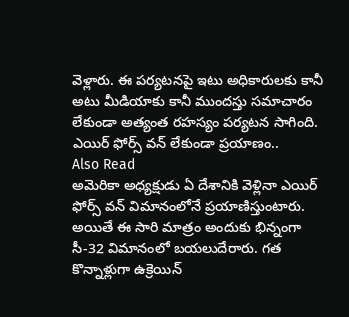వెళ్లారు. ఈ పర్యటనపై ఇటు అధికారులకు కానీ అటు మీడియాకు కానీ ముందస్తు సమాచారం లేకుండా అత్యంత రహస్యం పర్యటన సాగింది.
ఎయిర్ ఫోర్స్ వన్ లేకుండా ప్రయాణం..
Also Read
అమెరికా అధ్యక్షుడు ఏ దేశానికి వెళ్లినా ఎయిర్ ఫోర్స్ వన్ విమానంలోనే ప్రయాణిస్తుంటారు. అయితే ఈ సారి మాత్రం అందుకు భిన్నంగా సీ-32 విమానంలో బయలుదేరారు. గత కొన్నాళ్లుగా ఉక్రెయిన్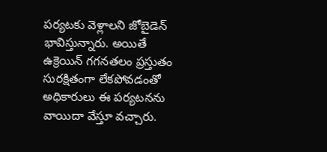పర్యటకు వెళ్లాలని జోబైడెన్ భావిస్తున్నారు. అయితే ఉక్రెయిన్ గగనతలం ప్రస్తుతం సురక్షితంగా లేకపోవడంతో అధికారులు ఈ పర్యటనను వాయిదా వేస్తూ వచ్చారు.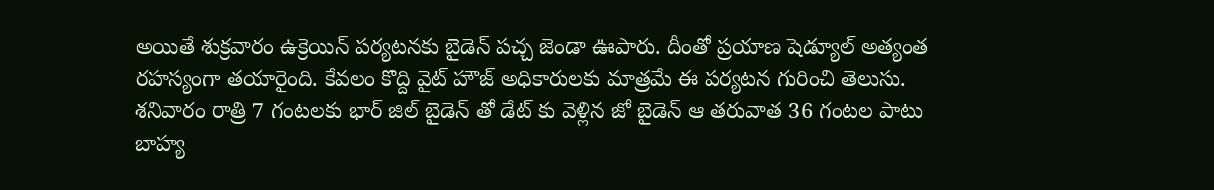అయితే శుక్రవారం ఉక్రెయిన్ పర్యటనకు బైడెన్ పచ్చ జెండా ఊపారు. దీంతో ప్రయాణ షెడ్యూల్ అత్యంత రహస్యంగా తయారైంది. కేవలం కొద్ది వైట్ హౌజ్ అధికారులకు మాత్రమే ఈ పర్యటన గురించి తెలుసు. శనివారం రాత్రి 7 గంటలకు భార్ జిల్ బైడెన్ తో డేట్ కు వెళ్లిన జో బైడెన్ ఆ తరువాత 36 గంటల పాటు బాహ్య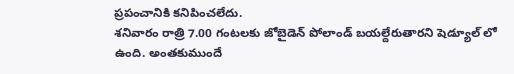ప్రపంచానికి కనిపించలేదు.
శనివారం రాత్రి 7.00 గంటలకు జోబైడెన్ పోలాండ్ బయల్దేరుతారని షెడ్యూల్ లో ఉంది. అంతకుముందే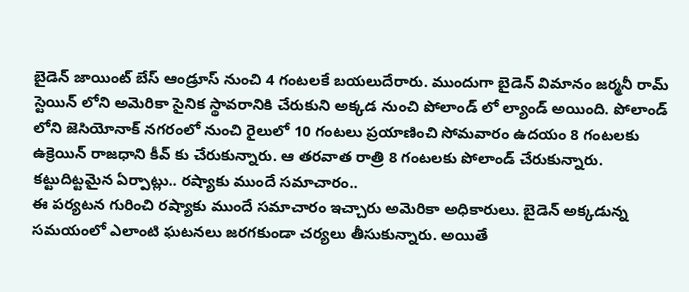బైడెన్ జాయింట్ బేస్ ఆండ్రూస్ నుంచి 4 గంటలకే బయలుదేరారు. ముందుగా బైడెన్ విమానం జర్మనీ రామ్ స్టెయిన్ లోని అమెరికా సైనిక స్థావరానికి చేరుకుని అక్కడ నుంచి పోలాండ్ లో ల్యాండ్ అయింది. పోలాండ్ లోని జెసియోనాక్ నగరంలో నుంచి రైలులో 10 గంటలు ప్రయాణించి సోమవారం ఉదయం 8 గంటలకు ఉక్రెయిన్ రాజధాని కీవ్ కు చేరుకున్నారు. ఆ తరవాత రాత్రి 8 గంటలకు పోలాండ్ చేరుకున్నారు.
కట్టుదిట్టమైన ఏర్పాట్లు.. రష్యాకు ముందే సమాచారం..
ఈ పర్యటన గురించి రష్యాకు ముందే సమాచారం ఇచ్చారు అమెరికా అధికారులు. బైడెన్ అక్కడున్న సమయంలో ఎలాంటి ఘటనలు జరగకుండా చర్యలు తీసుకున్నారు. అయితే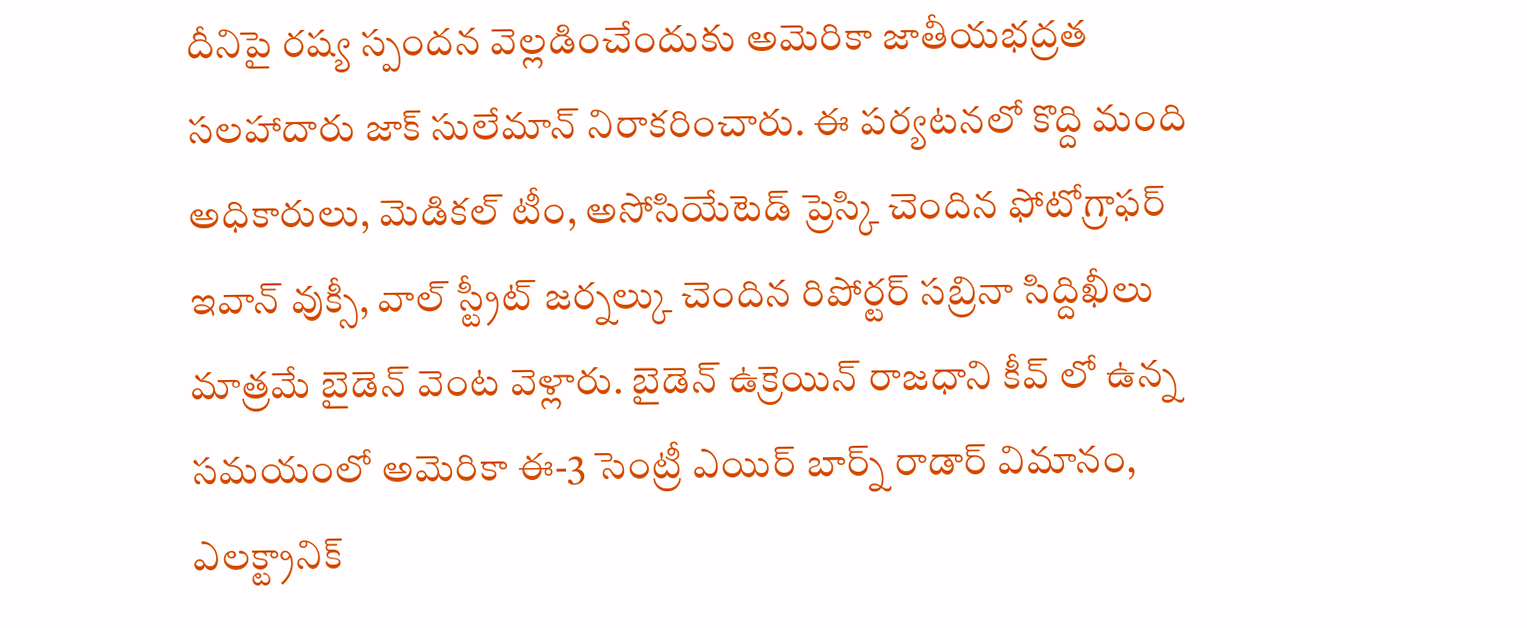దీనిపై రష్య స్పందన వెల్లడించేందుకు అమెరికా జాతీయభద్రత సలహాదారు జాక్ సులేమాన్ నిరాకరించారు. ఈ పర్యటనలో కొద్ది మంది అధికారులు, మెడికల్ టీం, అసోసియేటెడ్ ప్రెస్కి చెందిన ఫోటోగ్రాఫర్ ఇవాన్ వుక్సీ, వాల్ స్ట్రీట్ జర్నల్కు చెందిన రిపోర్టర్ సబ్రినా సిద్దిఖీలు మాత్రమే బైడెన్ వెంట వెళ్లారు. బైడెన్ ఉక్రెయిన్ రాజధాని కీవ్ లో ఉన్న సమయంలో అమెరికా ఈ-3 సెంట్రీ ఎయిర్ బార్న్ రాడార్ విమానం, ఎలక్ట్రానిక్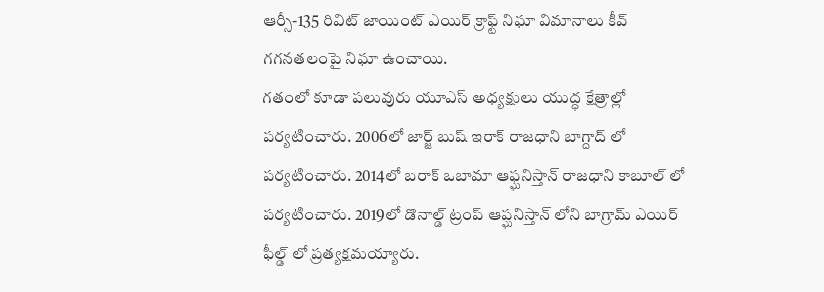ఆర్సీ-135 రివిట్ జాయింట్ ఎయిర్ క్రాఫ్ట్ నిఘా విమానాలు కీవ్ గగనతలంపై నిఘా ఉంచాయి.
గతంలో కూడా పలువురు యూఎస్ అధ్యక్షులు యుద్ధ క్షేత్రాల్లో పర్యటించారు. 2006లో జార్జ్ బుష్ ఇరాక్ రాజధాని బాగ్దాద్ లో పర్యటించారు. 2014లో బరాక్ ఒబామా ఆఫ్ఘనిస్తాన్ రాజధాని కాబూల్ లో పర్యటించారు. 2019లో డొనాల్డ్ ట్రంప్ ఆప్ఘనిస్తాన్ లోని బాగ్రామ్ ఎయిర్ ఫీల్డ్ లో ప్రత్యక్షమయ్యారు.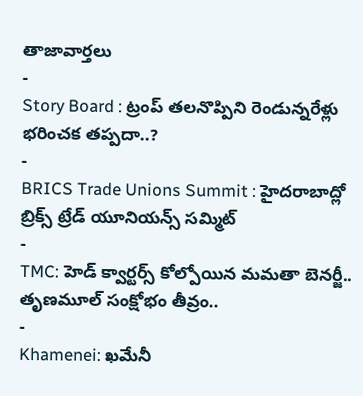తాజావార్తలు
-
Story Board : ట్రంప్ తలనొప్పిని రెండున్నరేళ్లు భరించక తప్పదా..?
-
BRICS Trade Unions Summit : హైదరాబాద్లో బ్రిక్స్ ట్రేడ్ యూనియన్స్ సమ్మిట్
-
TMC: హెడ్ క్వార్టర్స్ కోల్పోయిన మమతా బెనర్జీ.. తృణమూల్ సంక్షోభం తీవ్రం..
-
Khamenei: ఖమేనీ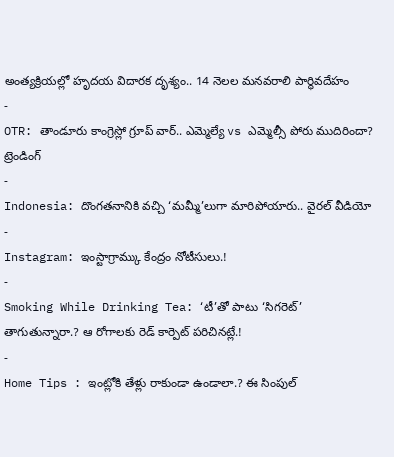అంత్యక్రియల్లో హృదయ విదారక దృశ్యం.. 14 నెలల మనవరాలి పార్థివదేహం
-
OTR: తాండూరు కాంగ్రెస్లో గ్రూప్ వార్.. ఎమ్మెల్యే vs ఎమ్మెల్సీ పోరు ముదిరిందా?
ట్రెండింగ్
-
Indonesia: దొంగతనానికి వచ్చి ‘మమ్మీ’లుగా మారిపోయారు.. వైరల్ వీడియో
-
Instagram: ఇంస్టాగ్రామ్కు కేంద్రం నోటీసులు.!
-
Smoking While Drinking Tea: ‘టీ’తో పాటు ‘సిగరెట్’ తాగుతున్నారా.? ఆ రోగాలకు రెడ్ కార్పెట్ పరిచినట్లే.!
-
Home Tips : ఇంట్లోకి తేళ్లు రాకుండా ఉండాలా.? ఈ సింపుల్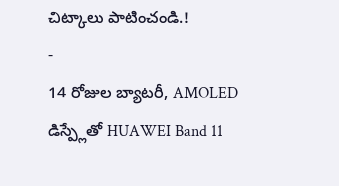చిట్కాలు పాటించండి.!
-
14 రోజుల బ్యాటరీ, AMOLED డిస్ప్లేతో HUAWEI Band 11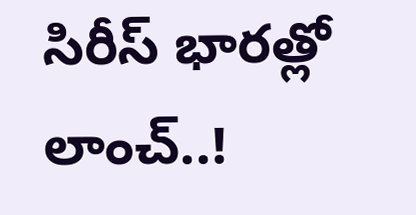సిరీస్ భారత్లో లాంచ్..!